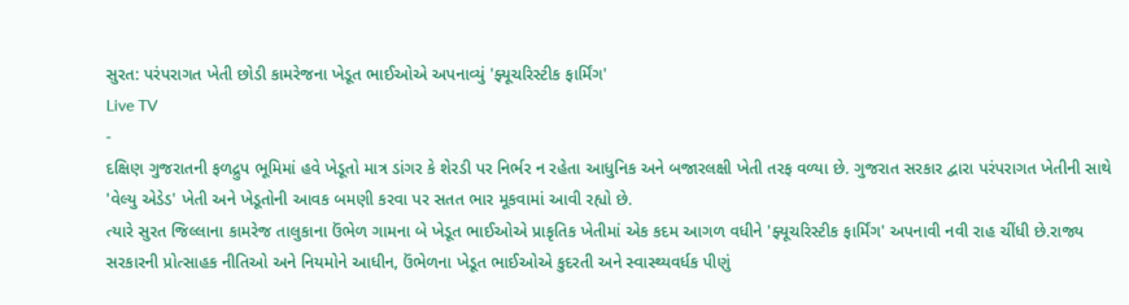સુરત: પરંપરાગત ખેતી છોડી કામરેજના ખેડૂત ભાઈઓએ અપનાવ્યું 'ફ્યૂચરિસ્ટીક ફાર્મિંગ'
Live TV
-
દક્ષિણ ગુજરાતની ફળદ્રુપ ભૂમિમાં હવે ખેડૂતો માત્ર ડાંગર કે શેરડી પર નિર્ભર ન રહેતા આધુનિક અને બજારલક્ષી ખેતી તરફ વળ્યા છે. ગુજરાત સરકાર દ્વારા પરંપરાગત ખેતીની સાથે 'વેલ્યુ એડેડ' ખેતી અને ખેડૂતોની આવક બમણી કરવા પર સતત ભાર મૂકવામાં આવી રહ્યો છે.
ત્યારે સુરત જિલ્લાના કામરેજ તાલુકાના ઉંભેળ ગામના બે ખેડૂત ભાઈઓએ પ્રાકૃતિક ખેતીમાં એક કદમ આગળ વધીને 'ફ્યૂચરિસ્ટીક ફાર્મિંગ' અપનાવી નવી રાહ ચીંધી છે.રાજ્ય સરકારની પ્રોત્સાહક નીતિઓ અને નિયમોને આધીન, ઉંભેળના ખેડૂત ભાઈઓએ કુદરતી અને સ્વાસ્થ્યવર્ધક પીણું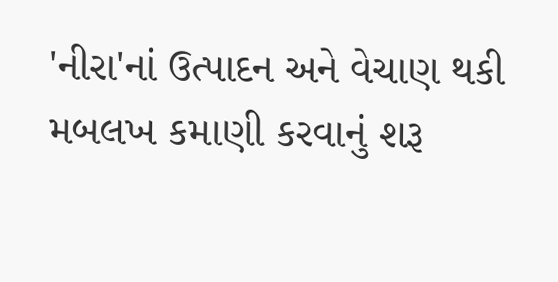'નીરા'નાં ઉત્પાદન અને વેચાણ થકી મબલખ કમાણી કરવાનું શરૂ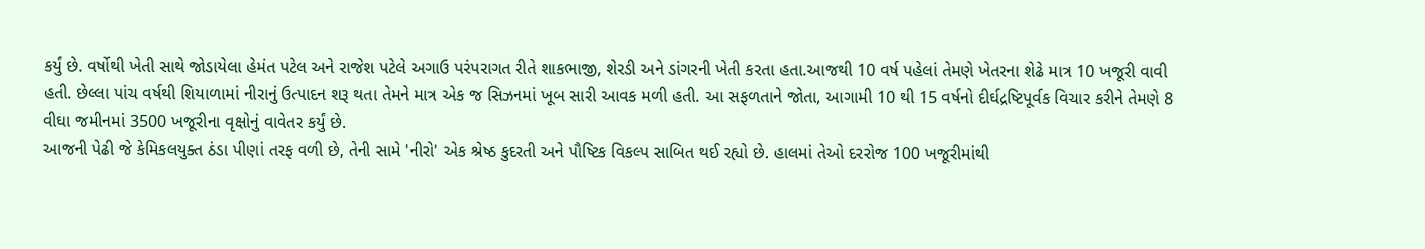કર્યું છે. વર્ષોથી ખેતી સાથે જોડાયેલા હેમંત પટેલ અને રાજેશ પટેલે અગાઉ પરંપરાગત રીતે શાકભાજી, શેરડી અને ડાંગરની ખેતી કરતા હતા.આજથી 10 વર્ષ પહેલાં તેમણે ખેતરના શેઢે માત્ર 10 ખજૂરી વાવી હતી. છેલ્લા પાંચ વર્ષથી શિયાળામાં નીરાનું ઉત્પાદન શરૂ થતા તેમને માત્ર એક જ સિઝનમાં ખૂબ સારી આવક મળી હતી. આ સફળતાને જોતા, આગામી 10 થી 15 વર્ષનો દીર્ઘદ્રષ્ટિપૂર્વક વિચાર કરીને તેમણે 8 વીઘા જમીનમાં 3500 ખજૂરીના વૃક્ષોનું વાવેતર કર્યું છે.
આજની પેઢી જે કેમિકલયુક્ત ઠંડા પીણાં તરફ વળી છે, તેની સામે 'નીરો' એક શ્રેષ્ઠ કુદરતી અને પૌષ્ટિક વિકલ્પ સાબિત થઈ રહ્યો છે. હાલમાં તેઓ દરરોજ 100 ખજૂરીમાંથી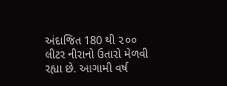અંદાજિત 180 થી ૨૦૦ લીટર નીરાનો ઉતારો મેળવી રહ્યા છે. આગામી વર્ષ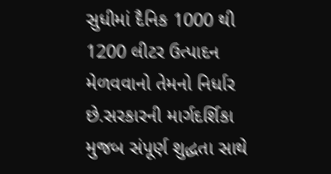સુધીમાં દૈનિક 1000 થી 1200 લીટર ઉત્પાદન મેળવવાનો તેમનો નિર્ધાર છે.સરકારની માર્ગદર્શિકા મુજબ સંપૂર્ણ શુદ્ધતા સાથે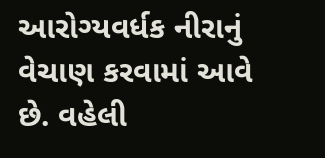આરોગ્યવર્ધક નીરાનું વેચાણ કરવામાં આવે છે. વહેલી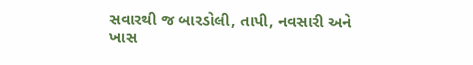સવારથી જ બારડોલી, તાપી, નવસારી અને ખાસ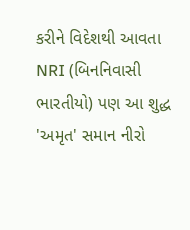કરીને વિદેશથી આવતા NRI (બિનનિવાસી ભારતીયો) પણ આ શુદ્ધ 'અમૃત' સમાન નીરો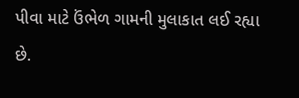પીવા માટે ઉંભેળ ગામની મુલાકાત લઈ રહ્યા છે.